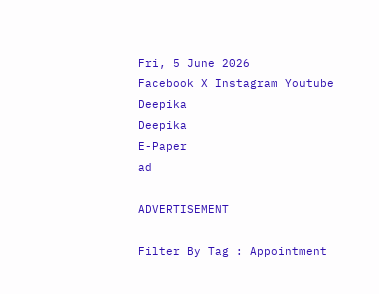Fri, 5 June 2026
Facebook X Instagram Youtube
Deepika
Deepika
E-Paper
ad

ADVERTISEMENT

Filter By Tag : Appointment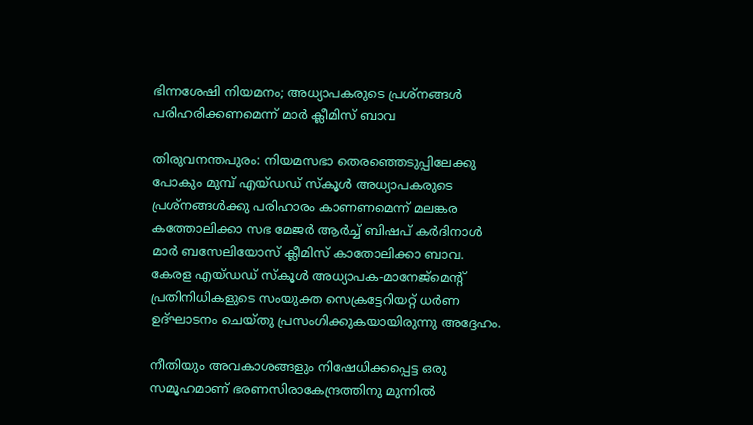ഭിന്നശേഷി നിയമനം; അധ്യാപകരുടെ പ്രശ്‌നങ്ങള്‍ പരിഹരിക്കണമെന്ന് മാർ ക്ലീമിസ് ബാവ

തിരുവനന്തപുരം: നിയമസഭാ തെരഞ്ഞെടുപ്പിലേക്കു പോകും മുമ്പ് എയ്ഡഡ് സ്‌കൂള്‍ അധ്യാപകരുടെ പ്രശ്‌നങ്ങള്‍ക്കു പരിഹാരം കാണണമെന്ന് മലങ്കര കത്തോലിക്കാ സഭ മേജര്‍ ആര്‍ച്ച് ബിഷപ് കര്‍ദിനാള്‍ മാര്‍ ബസേലിയോസ് ക്ലീമിസ് കാതോലിക്കാ ബാവ. കേരള എയ്ഡഡ് സ്‌കൂള്‍ അധ്യാപക-മാനേജ്‌മെന്‍റ് പ്രതിനിധികളുടെ സംയുക്ത സെക്രട്ടേറിയറ്റ് ധര്‍ണ ഉദ്ഘാടനം ചെയ്തു പ്രസംഗിക്കുകയായിരുന്നു അദ്ദേഹം.

നീതിയും അവകാശങ്ങളും നിഷേധിക്കപ്പെട്ട ഒരു സമൂഹമാണ് ഭരണസിരാകേന്ദ്രത്തിനു മുന്നില്‍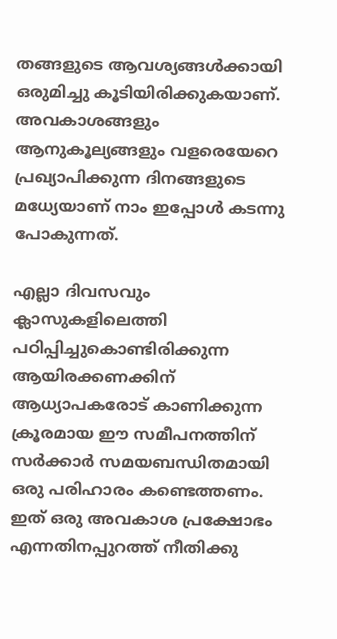തങ്ങളുടെ ആവശ്യങ്ങള്‍ക്കായി ഒരുമിച്ചു കൂടിയിരിക്കുകയാണ്. അവകാശങ്ങളും ആനുകൂല്യങ്ങളും വളരെയേറെ പ്രഖ്യാപിക്കുന്ന ദിനങ്ങളുടെ മധ്യേയാണ് നാം ഇപ്പോള്‍ കടന്നു പോകുന്നത്.

എല്ലാ ദിവസവും ക്ലാസുകളിലെത്തി പഠിപ്പിച്ചുകൊണ്ടിരിക്കുന്ന ആയിരക്കണക്കിന് ആധ്യാപകരോട് കാണിക്കുന്ന ക്രൂരമായ ഈ സമീപനത്തിന് സര്‍ക്കാര്‍ സമയബന്ധിതമായി ഒരു പരിഹാരം കണ്ടെത്തണം. ഇത് ഒരു അവകാശ പ്രക്ഷോഭം എന്നതിനപ്പുറത്ത് നീതിക്കു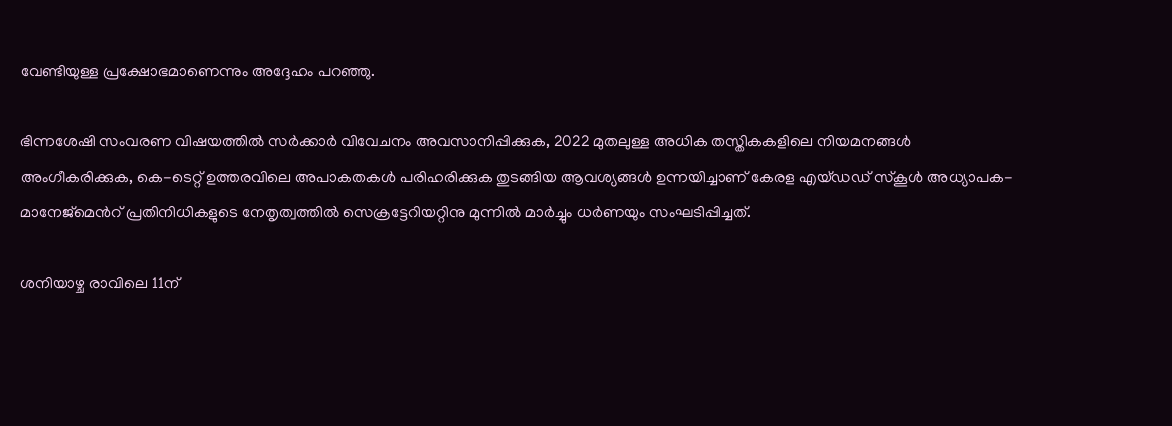വേണ്ടിയുള്ള പ്രക്ഷോഭമാണെന്നും അദ്ദേഹം പറഞ്ഞു.

ഭിന്നശേഷി സംവരണ വിഷയത്തില്‍ സര്‍ക്കാര്‍ വിവേചനം അവസാനിപ്പിക്കുക, 2022 മുതലുള്ള അധിക തസ്തികകളിലെ നിയമനങ്ങള്‍ അംഗീകരിക്കുക, കെ-ടെറ്റ് ഉത്തരവിലെ അപാകതകള്‍ പരിഹരിക്കുക തുടങ്ങിയ ആവശ്യങ്ങള്‍ ഉന്നയിച്ചാണ് കേരള എയ്ഡഡ് സ്‌കൂള്‍ അധ്യാപക-മാനേജ്‌മെന്‍റ് പ്രതിനിധികളുടെ നേതൃത്വത്തില്‍ സെക്രട്ടേറിയറ്റിനു മുന്നിൽ മാര്‍ച്ചും ധര്‍ണയും സംഘടിപ്പിച്ചത്.

ശനിയാഴ്ച രാവിലെ 11ന്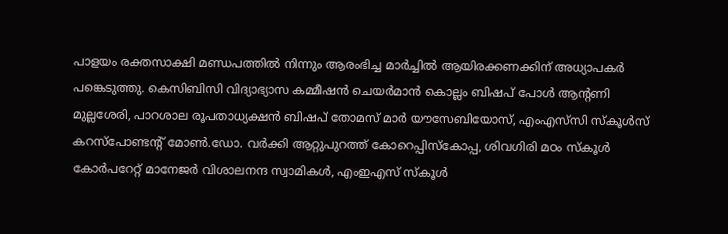പാളയം രക്തസാക്ഷി മണ്ഡപത്തില്‍ നിന്നും ആരംഭിച്ച മാര്‍ച്ചില്‍ ആയിരക്കണക്കിന് അധ്യാപകര്‍ പങ്കെടുത്തു. കെസിബിസി വിദ്യാഭ്യാസ കമ്മീഷന്‍ ചെയര്‍മാന്‍ കൊല്ലം ബിഷപ് പോള്‍ ആന്‍റണി മുല്ലശേരി, പാറശാല രൂപതാധ്യക്ഷന്‍ ബിഷപ് തോമസ് മാര്‍ യൗസേബിയോസ്, എംഎസ്‌സി സ്‌കൂള്‍സ് കറസ്‌പോണ്ടന്‍റ് മോണ്‍.ഡോ. വര്‍ക്കി ആറ്റുപുറത്ത് കോറെപ്പിസ്‌കോപ്പ, ശിവഗിരി മഠം സ്‌കൂള്‍ കോര്‍പറേറ്റ് മാനേജര്‍ വിശാലനന്ദ സ്വാമികള്‍, എംഇഎസ് സ്‌കൂള്‍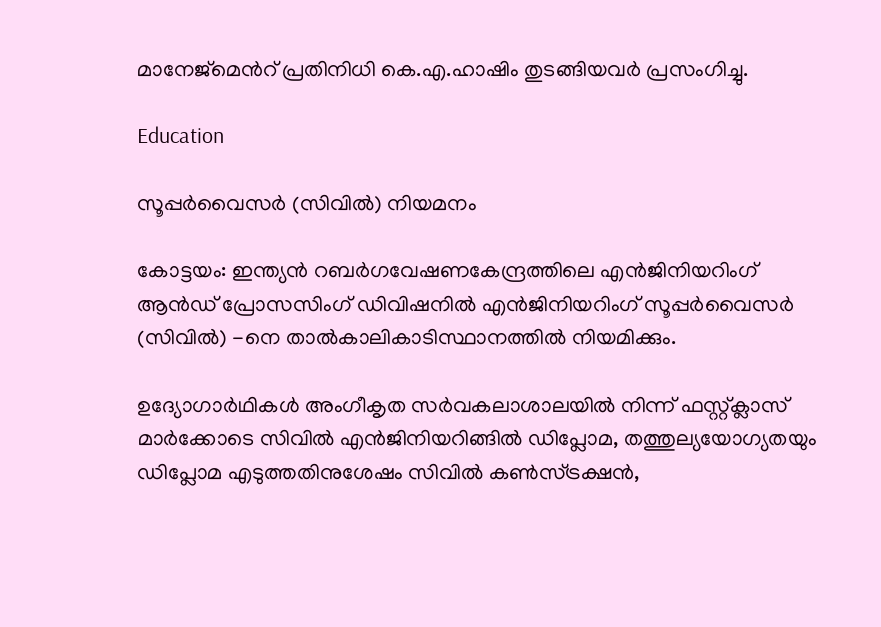മാനേജ്‌മെന്‍റ് പ്രതിനിധി കെ.എ.ഹാഷിം തുടങ്ങിയവര്‍ പ്രസംഗിച്ചു.

Education

സൂപ്പര്‍വൈസര്‍ (സിവില്‍) നിയമനം

കോട്ടയം: ഇന്ത്യന്‍ റബര്‍ഗവേഷണകേന്ദ്രത്തിലെ എന്‍ജിനിയറിംഗ് ആന്‍ഡ് പ്രോസസിംഗ് ഡിവിഷനില്‍ എന്‍ജിനിയറിംഗ് സൂപ്പര്‍വൈസര്‍ (സിവില്‍) -നെ താല്‍കാലികാടിസ്ഥാനത്തില്‍ നിയമിക്കും.

ഉദ്യോഗാര്‍ഥികള്‍ അംഗീകൃത സര്‍വകലാശാലയിൽ നിന്ന് ഫസ്റ്റ്ക്ലാസ് മാര്‍ക്കോടെ സിവില്‍ എന്‍ജിനിയറിങ്ങില്‍ ഡിപ്ലോമ, തത്തുല്യയോഗ്യതയും ഡിപ്ലോമ എടുത്തതിനുശേഷം സിവില്‍ കണ്‍സ്ട്രക്ഷന്‍,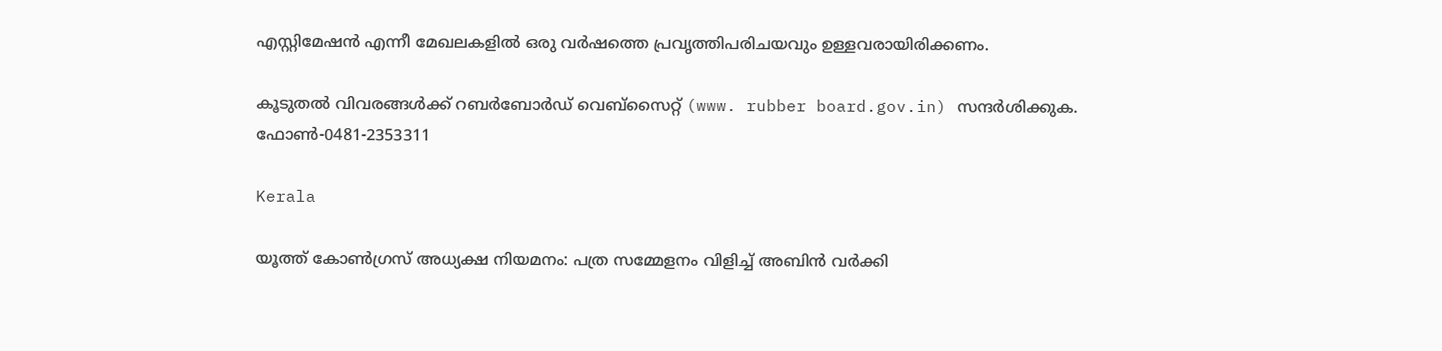എസ്റ്റിമേഷന്‍ എന്നീ മേഖലകളില്‍ ഒരു വര്‍ഷത്തെ പ്രവൃത്തിപരിചയവും ഉള്ളവരായിരിക്കണം.

കൂടുതല്‍ വിവരങ്ങള്‍ക്ക് റബര്‍ബോര്‍ഡ് വെബ്‌സൈറ്റ് (www. rubber board.gov.in) സന്ദര്‍ശിക്കുക. ഫോൺ-0481-2353311

Kerala

യൂത്ത് കോണ്‍ഗ്രസ് അധ്യക്ഷ നിയമനം: പത്ര സമ്മേളനം വിളിച്ച് അബിന്‍ വര്‍ക്കി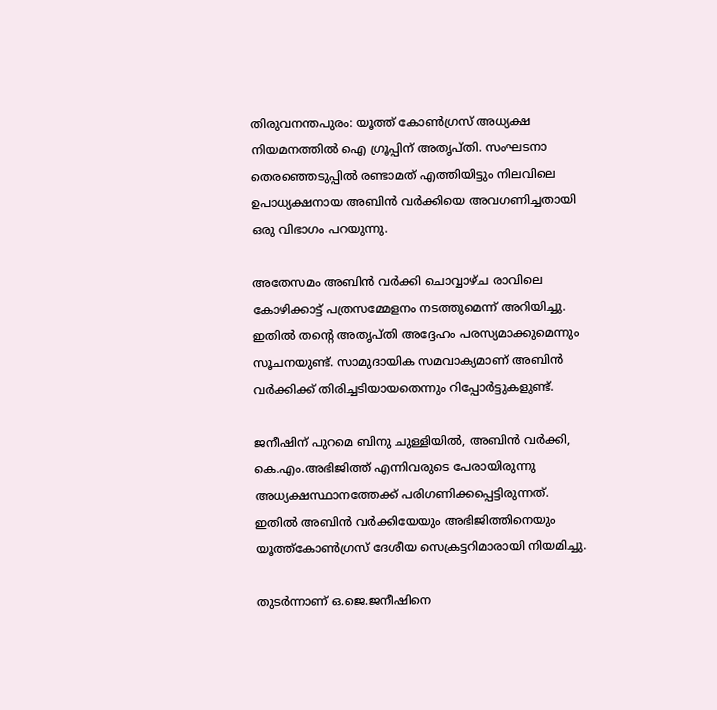തിരുവനന്തപുരം: യൂത്ത് കോണ്‍ഗ്രസ് അധ്യക്ഷ നിയമനത്തില്‍ ഐ ഗ്രൂപ്പിന് അതൃപ്തി. സംഘടനാ തെരഞ്ഞെടുപ്പില്‍ രണ്ടാമത് എത്തിയിട്ടും നിലവിലെ ഉപാധ്യക്ഷനായ അബിന്‍ വര്‍ക്കിയെ അവഗണിച്ചതായി ഒരു വിഭാഗം പറയുന്നു.

അതേസമം അബിന്‍ വര്‍ക്കി ചൊവ്വാഴ്ച രാവിലെ കോഴിക്കാട്ട് പത്രസമ്മേളനം നടത്തുമെന്ന് അറിയിച്ചു. ഇതിൽ തന്‍റെ അതൃപ്തി അദ്ദേഹം പരസ്യമാക്കുമെന്നും സൂചനയുണ്ട്. സാമുദായിക സമവാക്യമാണ് അബിന്‍ വര്‍ക്കിക്ക് തിരിച്ചടിയായതെന്നും റിപ്പോർട്ടുകളുണ്ട്.

ജനീഷിന് പുറമെ ബിനു ചുള്ളിയില്‍, അബിന്‍ വര്‍ക്കി, കെ.എം.അഭിജിത്ത് എന്നിവരുടെ പേരായിരുന്നു അധ്യക്ഷസ്ഥാനത്തേക്ക് പരിഗണിക്കപ്പെട്ടിരുന്നത്. ഇതില്‍ അബിന്‍ വര്‍ക്കിയേയും അഭിജിത്തിനെയും യൂത്ത്കോൺഗ്രസ് ദേശീയ സെക്രട്ടറിമാരായി നിയമിച്ചു.

തുടർന്നാണ് ഒ.ജെ.ജനീഷിനെ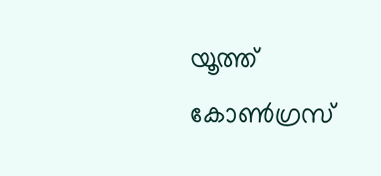യൂത്ത് കോൺഗ്രസ്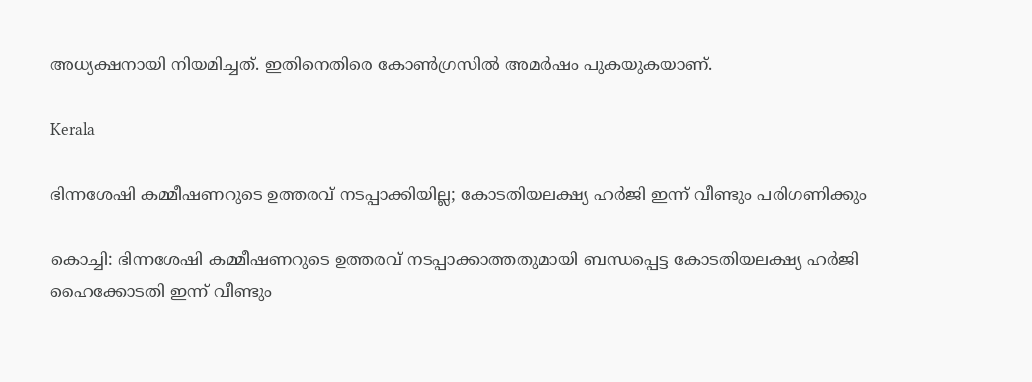അധ്യക്ഷനായി നിയമിച്ചത്. ഇതിനെതിരെ കോൺഗ്രസിൽ അമർഷം പുകയുകയാണ്.

Kerala

ഭിന്നശേഷി കമ്മീഷണറുടെ ഉത്തരവ് നടപ്പാക്കിയില്ല; കോടതിയലക്ഷ്യ ഹര്‍ജി ഇന്ന് വീണ്ടും പരിഗണിക്കും

കൊച്ചി: ഭിന്നശേഷി കമ്മീഷണറുടെ ഉത്തരവ് നടപ്പാക്കാത്തതുമായി ബന്ധപ്പെട്ട കോടതിയലക്ഷ്യ ഹര്‍ജി ഹൈക്കോടതി ഇന്ന് വീണ്ടും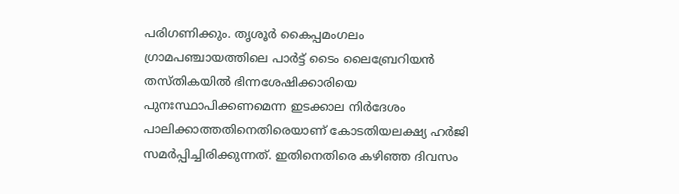പരിഗണിക്കും. തൃശൂര്‍ കൈപ്പമംഗലം ഗ്രാമപഞ്ചായത്തിലെ പാര്‍ട്ട് ടൈം ലൈബ്രേറിയന്‍ തസ്തികയില്‍ ഭിന്നശേഷിക്കാരിയെ പുനഃസ്ഥാപിക്കണമെന്ന ഇടക്കാല നിര്‍ദേശം പാലിക്കാത്തതിനെതിരെയാണ് കോടതിയലക്ഷ്യ ഹര്‍ജി സമര്‍പ്പിച്ചിരിക്കുന്നത്. ഇതിനെതിരെ കഴിഞ്ഞ ദിവസം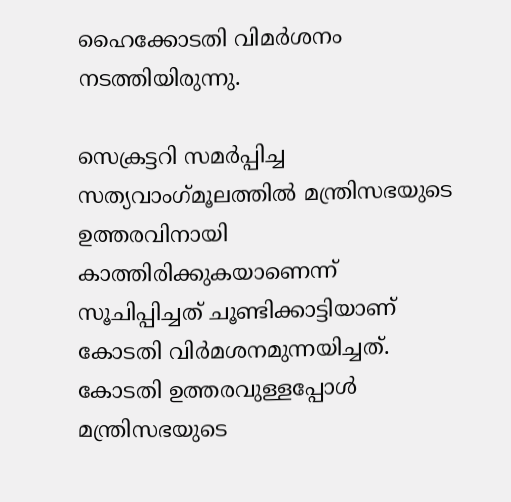ഹൈക്കോടതി വിമർശനം നടത്തിയിരുന്നു.

സെക്രട്ടറി സമര്‍പ്പിച്ച സത്യവാംഗ്‌മൂലത്തില്‍ മന്ത്രിസഭയുടെ ഉത്തരവിനായി കാത്തിരിക്കുകയാണെന്ന് സൂചിപ്പിച്ചത് ചൂണ്ടിക്കാട്ടിയാണ് കോടതി വിര്‍മശനമുന്നയിച്ചത്. കോടതി ഉത്തരവുള്ളപ്പോള്‍ മന്ത്രിസഭയുടെ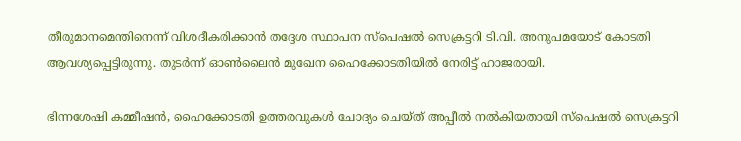തീരുമാനമെന്തിനെന്ന് വിശദീകരിക്കാന്‍ തദ്ദേശ സ്ഥാപന സ്‌പെഷല്‍ സെക്രട്ടറി ടി.വി. അനുപമയോട് കോടതി ആവശ്യപ്പെട്ടിരുന്നു. തുടര്‍ന്ന് ഓണ്‍ലൈന്‍ മുഖേന ഹൈക്കോടതിയില്‍ നേരിട്ട് ഹാജരായി.

ഭിന്നശേഷി കമ്മീഷന്‍, ഹൈക്കോടതി ഉത്തരവുകള്‍ ചോദ്യം ചെയ്ത് അപ്പീല്‍ നല്‍കിയതായി സ്‌പെഷല്‍ സെക്രട്ടറി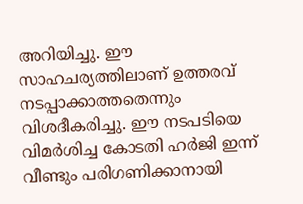അറിയിച്ചു. ഈ സാഹചര്യത്തിലാണ് ഉത്തരവ് നടപ്പാക്കാത്തതെന്നും വിശദീകരിച്ചു. ഈ നടപടിയെ വിമര്‍ശിച്ച കോടതി ഹര്‍ജി ഇന്ന് വീണ്ടും പരിഗണിക്കാനായി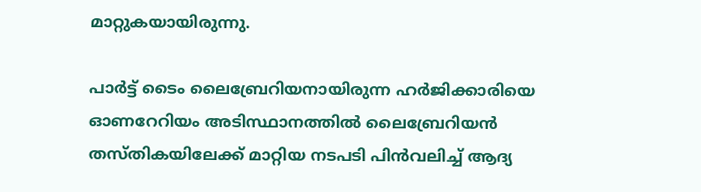മാറ്റുകയായിരുന്നു.

പാര്‍ട്ട് ടൈം ലൈബ്രേറിയനായിരുന്ന ഹര്‍ജിക്കാരിയെ ഓണറേറിയം അടിസ്ഥാനത്തില്‍ ലൈബ്രേറിയന്‍ തസ്തികയിലേക്ക് മാറ്റിയ നടപടി പിന്‍വലിച്ച് ആദ്യ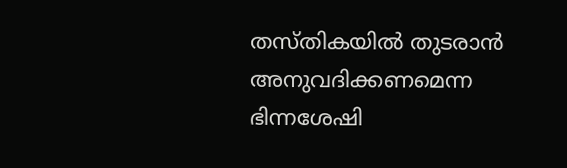തസ്തികയില്‍ തുടരാന്‍ അനുവദിക്കണമെന്ന ഭിന്നശേഷി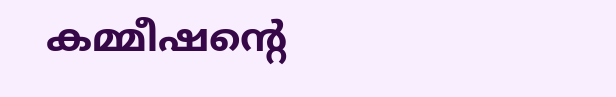കമ്മീഷന്‍റെ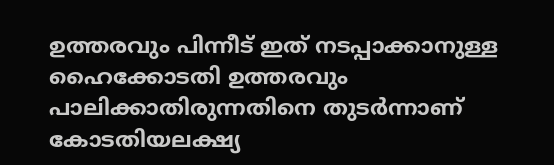ഉത്തരവും പിന്നീട് ഇത് നടപ്പാക്കാനുള്ള ഹൈക്കോടതി ഉത്തരവും പാലിക്കാതിരുന്നതിനെ തുടര്‍ന്നാണ് കോടതിയലക്ഷ്യ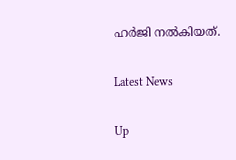ഹര്‍ജി നല്‍കിയത്.

Latest News

Up